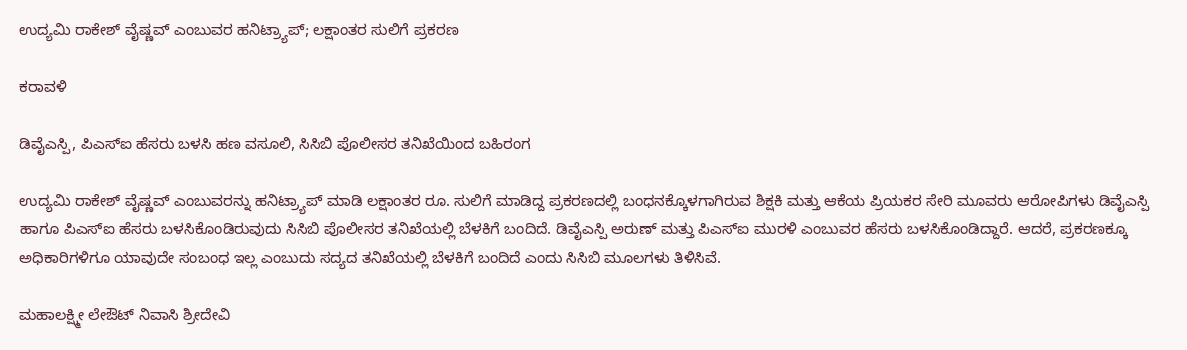ಉದ್ಯಮಿ ರಾಕೇಶ್‌ ವೈಷ್ಣವ್‌ ಎಂಬುವರ ಹನಿಟ್ರ್ಯಾಪ್‌; ಲಕ್ಷಾಂತರ ಸುಲಿಗೆ ಪ್ರಕರಣ

ಕರಾವಳಿ

ಡಿವೈಎಸ್ಪಿ, ಪಿಎಸ್‌ಐ ಹೆಸರು ಬಳಸಿ ಹಣ ವಸೂಲಿ, ಸಿಸಿಬಿ ಪೊಲೀಸರ ತನಿಖೆಯಿಂದ ಬಹಿರಂಗ

ಉದ್ಯಮಿ ರಾಕೇಶ್‌ ವೈಷ್ಣವ್‌ ಎಂಬುವರನ್ನು ಹನಿಟ್ರ್ಯಾಪ್‌ ಮಾಡಿ ಲಕ್ಷಾಂತರ ರೂ. ಸುಲಿಗೆ ಮಾಡಿದ್ದ ಪ್ರಕರಣದಲ್ಲಿ ಬಂಧನಕ್ಕೊಳಗಾಗಿರುವ ಶಿಕ್ಷಕಿ ಮತ್ತು ಆಕೆಯ ಪ್ರಿಯಕರ ಸೇರಿ ಮೂವರು ಆರೋಪಿಗಳು ಡಿವೈಎಸ್ಪಿ ಹಾಗೂ ಪಿಎಸ್‌ಐ ಹೆಸರು ಬಳಸಿಕೊಂಡಿರುವುದು ಸಿಸಿಬಿ ಪೊಲೀಸರ ತನಿಖೆಯಲ್ಲಿ ಬೆಳಕಿಗೆ ಬಂದಿದೆ. ಡಿವೈಎಸ್ಪಿ ಅರುಣ್‌ ಮತ್ತು ಪಿಎಸ್‌ಐ ಮುರಳಿ ಎಂಬುವರ ಹೆಸರು ಬಳಸಿಕೊಂಡಿದ್ದಾರೆ. ಆದರೆ, ಪ್ರಕರಣಕ್ಕೂ ಅಧಿಕಾರಿಗಳಿಗೂ ಯಾವುದೇ ಸಂಬಂಧ ಇಲ್ಲ ಎಂಬುದು ಸದ್ಯದ ತನಿಖೆಯಲ್ಲಿ ಬೆಳಕಿಗೆ ಬಂದಿದೆ ಎಂದು ಸಿಸಿಬಿ ಮೂಲಗಳು ತಿಳಿಸಿವೆ.

ಮಹಾಲಕ್ಷ್ಮೀ ಲೇಔಟ್‌ ನಿವಾಸಿ ಶ್ರೀದೇವಿ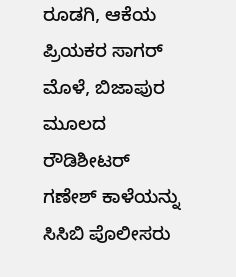ರೂಡಗಿ, ಆಕೆಯ ಪ್ರಿಯಕರ ಸಾಗರ್‌ ಮೊಳೆ, ಬಿಜಾಪುರ ಮೂಲದ ರೌಡಿಶೀಟರ್‌ ಗಣೇಶ್‌ ಕಾಳೆಯನ್ನು ಸಿಸಿಬಿ ಪೊಲೀಸರು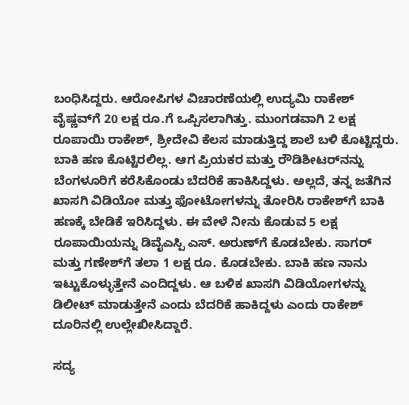ಬಂಧಿಸಿದ್ದರು. ಆರೋಪಿಗಳ ವಿಚಾರಣೆಯಲ್ಲಿ ಉದ್ಯಮಿ ರಾಕೇಶ್‌ ವೈಷ್ಣವ್‌ಗೆ 20 ಲಕ್ಷ ರೂ.ಗೆ ಒಪ್ಪಿಸಲಾಗಿತ್ತು. ಮುಂಗಡವಾಗಿ 2 ಲಕ್ಷ ರೂಪಾಯಿ ರಾಕೇಶ್‌, ಶ್ರೀದೇವಿ ಕೆಲಸ ಮಾಡುತ್ತಿದ್ದ ಶಾಲೆ ಬಳಿ ಕೊಟ್ಟಿದ್ದರು. ಬಾಕಿ ಹಣ ಕೊಟ್ಟಿರಲಿಲ್ಲ. ಆಗ ಪ್ರಿಯಕರ ಮತ್ತು ರೌಡಿಶೀಟರ್‌ನನ್ನು ಬೆಂಗಳೂರಿಗೆ ಕರೆಸಿಕೊಂಡು ಬೆದರಿಕೆ ಹಾಕಿಸಿದ್ದಳು. ಅಲ್ಲದೆ, ತನ್ನ ಜತೆಗಿನ ಖಾಸಗಿ ವಿಡಿಯೋ ಮತ್ತು ಫೋಟೋಗಳನ್ನು ತೋರಿಸಿ ರಾಕೇಶ್‌ಗೆ ಬಾಕಿ ಹಣಕ್ಕೆ ಬೇಡಿಕೆ ಇರಿಸಿದ್ದಳು. ಈ ವೇಳೆ ನೀನು ಕೊಡುವ 5 ಲಕ್ಷ ರೂಪಾಯಿಯನ್ನು ಡಿವೈಎಸ್ಪಿ ಎಸ್‌. ಅರುಣ್‌ಗೆ ಕೊಡಬೇಕು. ಸಾಗರ್‌ ಮತ್ತು ಗಣೇಶ್‌ಗೆ ತಲಾ 1 ಲಕ್ಷ ರೂ. ಕೊಡಬೇಕು. ಬಾಕಿ ಹಣ ನಾನು ಇಟ್ಟುಕೊಳ್ಳುತ್ತೇನೆ ಎಂದಿದ್ದಳು. ಆ ಬಳಿಕ ಖಾಸಗಿ ವಿಡಿಯೋಗಳನ್ನು ಡಿಲೀಟ್‌ ಮಾಡುತ್ತೇನೆ ಎಂದು ಬೆದರಿಕೆ ಹಾಕಿದ್ದಳು ಎಂದು ರಾಕೇಶ್‌ ದೂರಿನಲ್ಲಿ ಉಲ್ಲೇಖೀಸಿದ್ದಾರೆ.

ಸದ್ಯ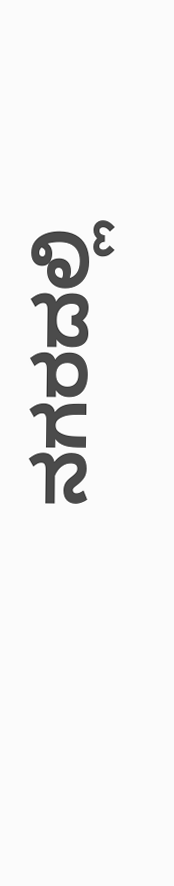ನಗರದಲ್ಲಿ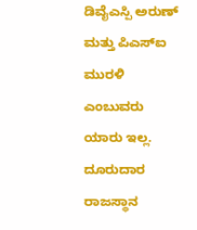ಡಿವೈಎಸ್ಪಿ ಅರುಣ್‌ ಮತ್ತು ಪಿಎಸ್‌ಐ ಮುರಳಿ ಎಂಬುವರು ಯಾರು ಇಲ್ಲ. ದೂರುದಾರ ರಾಜಸ್ಥಾನ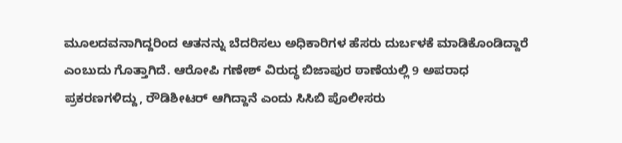ಮೂಲದವನಾಗಿದ್ದರಿಂದ ಆತನನ್ನು ಬೆದರಿಸಲು ಅಧಿಕಾರಿಗಳ ಹೆಸರು ದುರ್ಬಳಕೆ ಮಾಡಿಕೊಂಡಿದ್ದಾರೆ ಎಂಬುದು ಗೊತ್ತಾಗಿದೆ. ಆರೋಪಿ ಗಣೇಶ್‌ ವಿರುದ್ಧ ಬಿಜಾಪುರ ಠಾಣೆಯಲ್ಲಿ 9 ಅಪರಾಧ ಪ್ರಕರಣಗಳಿದ್ದು, ರೌಡಿಶೀಟರ್‌ ಆಗಿದ್ದಾನೆ ಎಂದು ಸಿಸಿಬಿ ಪೊಲೀಸರು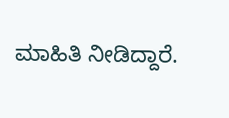ಮಾಹಿತಿ ನೀಡಿದ್ದಾರೆ.